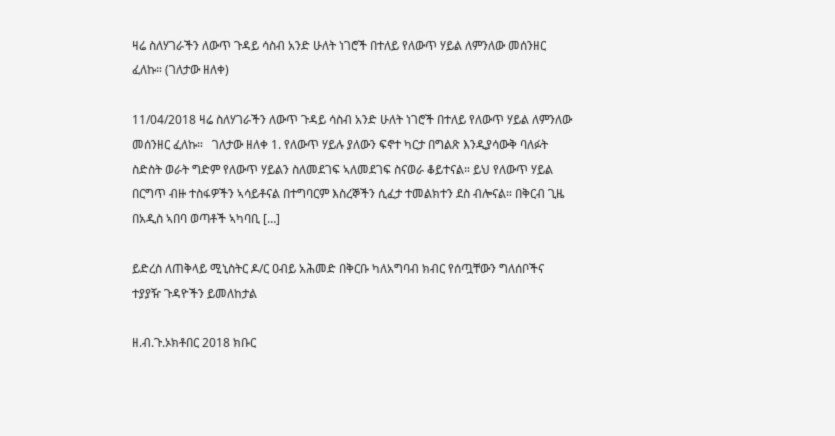ዛሬ ስለሃገራችን ለውጥ ጉዳይ ሳስብ አንድ ሁለት ነገሮች በተለይ የለውጥ ሃይል ለምንለው መሰንዘር ፈለኩ። (ገለታው ዘለቀ)

11/04/2018 ዛሬ ስለሃገራችን ለውጥ ጉዳይ ሳስብ አንድ ሁለት ነገሮች በተለይ የለውጥ ሃይል ለምንለው መሰንዘር ፈለኩ።   ገለታው ዘለቀ 1. የለውጥ ሃይሉ ያለውን ፍኖተ ካርታ በግልጽ እንዲያሳውቅ ባለፉት ስድስት ወራት ግድም የለውጥ ሃይልን ስለመደገፍ ኣለመደገፍ ስናወራ ቆይተናል። ይህ የለውጥ ሃይል በርግጥ ብዙ ተስፋዎችን ኣሳይቶናል በተግባርም እስረኞችን ሲፈታ ተመልክተን ደስ ብሎናል። በቅርብ ጊዜ በአዲስ ኣበባ ወጣቶች ኣካባቢ […]

ይድረስ ለጠቅላይ ሚኒስትር ዶ/ር ዐብይ አሕመድ በቅርቡ ካለአግባብ ክብር የሰጧቸውን ግለሰቦችና ተያያዥ ጉዳዮችን ይመለከታል

ዘ.ብ.ጉ.ኦክቶበር 2018 ክቡር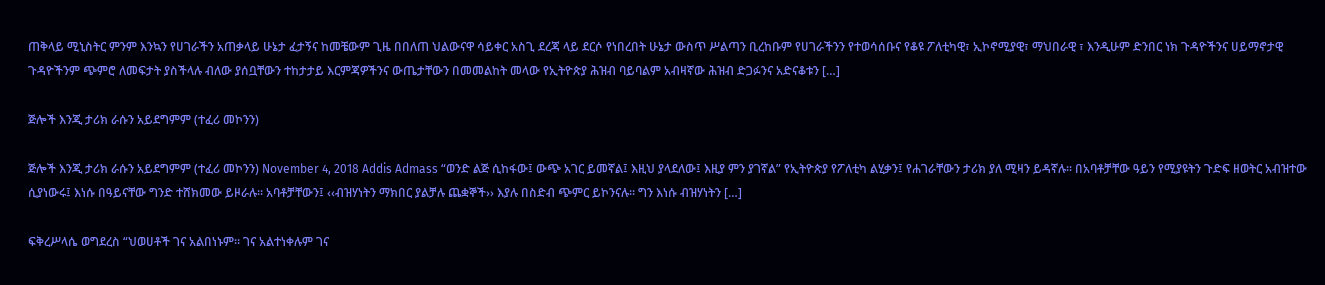ጠቅላይ ሚኒስትር ምንም እንኳን የሀገራችን አጠቃላይ ሁኔታ ፈታኝና ከመቼውም ጊዜ በበለጠ ህልውናዋ ሳይቀር አስጊ ደረጃ ላይ ደርሶ የነበረበት ሁኔታ ውስጥ ሥልጣን ቢረከቡም የሀገራችንን የተወሳሰቡና የቆዩ ፖለቲካዊ፣ ኢኮኖሚያዊ፣ ማህበራዊ ፣ እንዲሁም ድንበር ነክ ጉዳዮችንና ሀይማኖታዊ ጉዳዮችንም ጭምሮ ለመፍታት ያስችላሉ ብለው ያሰቧቸውን ተከታታይ እርምጃዎችንና ውጤታቸውን በመመልከት መላው የኢትዮጵያ ሕዝብ ባይባልም አብዛኛው ሕዝብ ድጋፉንና አድናቆቱን […]

ጅሎች እንጂ ታሪክ ራሱን አይደግምም (ተፈሪ መኮንን)

ጅሎች እንጂ ታሪክ ራሱን አይደግምም (ተፈሪ መኮንን) November 4, 2018 Addis Admass “ወንድ ልጅ ሲከፋው፤ ውጭ አገር ይመኛል፤ እዚህ ያላደለው፤ እዚያ ምን ያገኛል” የኢትዮጵያ የፖለቲካ ልሂቃን፤ የሐገራቸውን ታሪክ ያለ ሚዛን ይዳኛሉ፡፡ በአባቶቻቸው ዓይን የሚያዩትን ጉድፍ ዘወትር አብዝተው ሲያነውሩ፤ እነሱ በዓይናቸው ግንድ ተሸክመው ይዞራሉ፡፡ አባቶቻቸውን፤ ‹‹ብዝሃነትን ማክበር ያልቻሉ ጨቋኞች›› እያሉ በስድብ ጭምር ይኮንናሉ፡፡ ግን እነሱ ብዝሃነትን […]

ፍቅረሥላሴ ወግደረስ “ህወሀቶች ገና አልበነኑም። ገና አልተነቀሉም ገና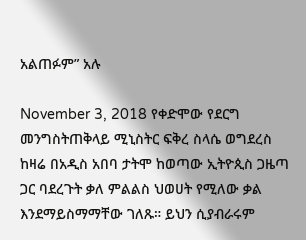አልጠፉም” አሉ

November 3, 2018 የቀድሞው የደርግ መንግስትጠቅላይ ሚኒስትር ፍቅረ ስላሴ ወግደረስ ከዛሬ በአዲስ አበባ ታትሞ ከወጣው ኢትዮጲስ ጋዜጣ ጋር ባደረጉት ቃለ ምልልስ ህወሀት የሚለው ቃል እንደማይስማማቸው ገለጹ። ይህን ሲያብራሩም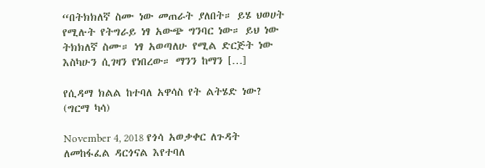“በትክክለኛ ስሙ ነው መጠራት ያለበት። ይሄ ህወሀት የሚሉት የትግራይ ነፃ አውጭ ግንባር ነው። ይህ ነው ትክክለኛ ስሙ። ነፃ አወጣለሁ የሚል ድርጅት ነው እስካሁን ሲገዛን የነበረው። ማንን ከማን […]

የሲዳማ ክልል ከተባለ አዋሳስ የት ልትሄድ ነው? (ግርማ ካሳ)

November 4, 2018 የጎሳ አወቃቀር ለጉዳት ለመከፋፈል ዳርጎናል እየተባለ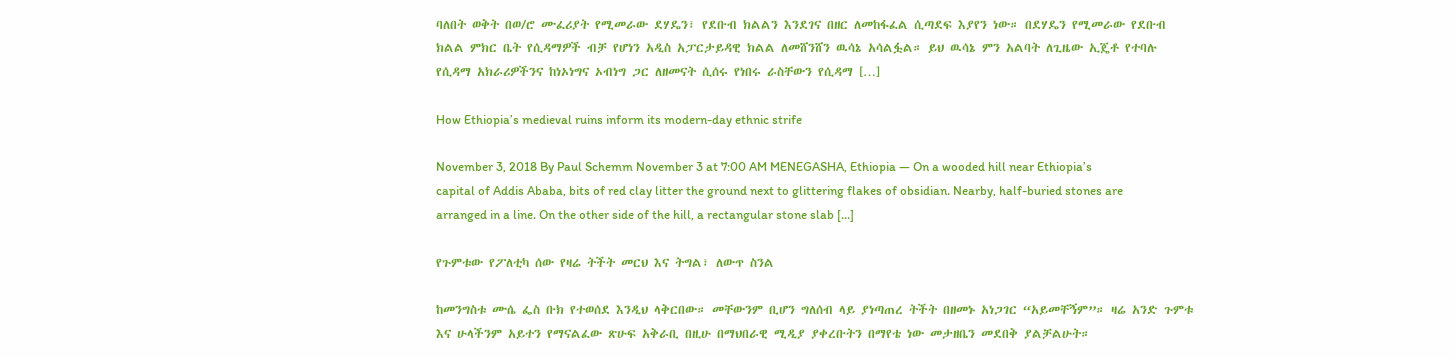ባለበት ወቅት በወ/ሮ ሙፈሪያት የሚመራው ደሃዴን፣ የደቡብ ክልልን እንደገና በዘር ለመከፋፈል ሲጣደፍ እያየን ነው። በደሃዴን የሚመራው የደቡብ ክልል ምክር ቤት የሲዳማዎች ብቻ የሆነን አዲስ አፓርታይዳዊ ክልል ለመሸንሸን ዉሳኔ አሳልፏል። ይህ ዉሳኔ ምን አልባት ለጊዜው ኢጄቶ የተባሉ የሲዳማ አክራሪዎችንና ከነኦነግና ኦብነግ ጋር ለዘመናት ሲሰሩ የነበሩ ራስቸውን የሲዳማ […]

How Ethiopia’s medieval ruins inform its modern-day ethnic strife

November 3, 2018 By Paul Schemm November 3 at 7:00 AM MENEGASHA, Ethiopia — On a wooded hill near Ethiopia’s capital of Addis Ababa, bits of red clay litter the ground next to glittering flakes of obsidian. Nearby, half-buried stones are arranged in a line. On the other side of the hill, a rectangular stone slab […]

የጉምቱው የፖለቲካ ሰው የዛሬ ትችት መርህ እና ትግል፣ ለውጥ ስንል

ከመንግስቱ ሙሴ ፌስ ቡክ የተወሰደ እንዲህ ላቅርበው። መቸውንም ቢሆን ግለሰብ ላይ ያነጣጠረ ትችት በዘመኑ አነጋገር “አይመቸኝም”። ዛሬ አንድ ጉምቱ እና ሁላችንም አይተን የማናልፈው ጽሁፍ አቅራቢ በዚሁ በማህበራዊ ሚዲያ ያቀረቡትን በማየቴ ነው መታዘቤን መደበቅ ያልቻልሁት።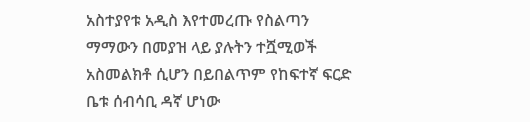አስተያየቱ አዲስ እየተመረጡ የስልጣን ማማውን በመያዝ ላይ ያሉትን ተሿሚወች አስመልክቶ ሲሆን በይበልጥም የከፍተኛ ፍርድ ቤቱ ሰብሳቢ ዳኛ ሆነው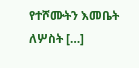የተሾሙትን እመቤት ለሦስት […]